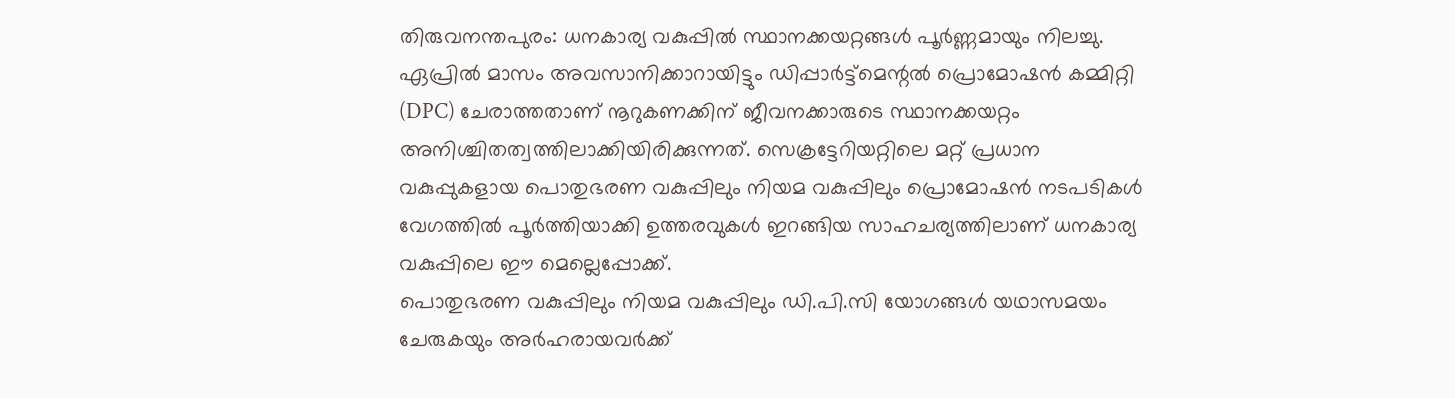തിരുവനന്തപുരം: ധനകാര്യ വകുപ്പിൽ സ്ഥാനക്കയറ്റങ്ങൾ പൂർണ്ണമായും നിലച്ചു. ഏപ്രിൽ മാസം അവസാനിക്കാറായിട്ടും ഡിപ്പാർട്ട്മെന്റൽ പ്രൊമോഷൻ കമ്മിറ്റി (DPC) ചേരാത്തതാണ് നൂറുകണക്കിന് ജീവനക്കാരുടെ സ്ഥാനക്കയറ്റം അനിശ്ചിതത്വത്തിലാക്കിയിരിക്കുന്നത്. സെക്രട്ടേറിയറ്റിലെ മറ്റ് പ്രധാന വകുപ്പുകളായ പൊതുഭരണ വകുപ്പിലും നിയമ വകുപ്പിലും പ്രൊമോഷൻ നടപടികൾ വേഗത്തിൽ പൂർത്തിയാക്കി ഉത്തരവുകൾ ഇറങ്ങിയ സാഹചര്യത്തിലാണ് ധനകാര്യ വകുപ്പിലെ ഈ മെല്ലെപ്പോക്ക്.
പൊതുഭരണ വകുപ്പിലും നിയമ വകുപ്പിലും ഡി.പി.സി യോഗങ്ങൾ യഥാസമയം ചേരുകയും അർഹരായവർക്ക്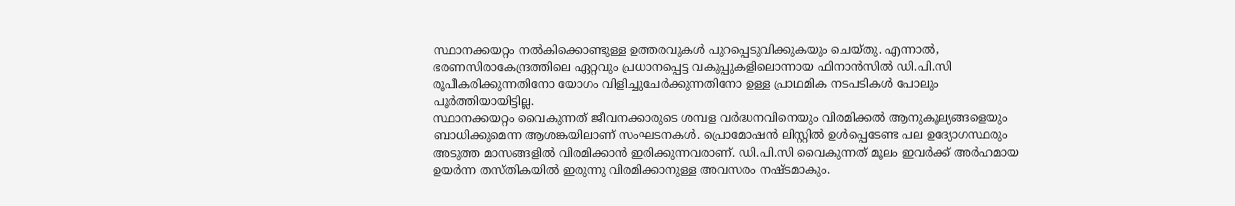സ്ഥാനക്കയറ്റം നൽകിക്കൊണ്ടുള്ള ഉത്തരവുകൾ പുറപ്പെടുവിക്കുകയും ചെയ്തു. എന്നാൽ, ഭരണസിരാകേന്ദ്രത്തിലെ ഏറ്റവും പ്രധാനപ്പെട്ട വകുപ്പുകളിലൊന്നായ ഫിനാൻസിൽ ഡി.പി.സി രൂപീകരിക്കുന്നതിനോ യോഗം വിളിച്ചുചേർക്കുന്നതിനോ ഉള്ള പ്രാഥമിക നടപടികൾ പോലും പൂർത്തിയായിട്ടില്ല.
സ്ഥാനക്കയറ്റം വൈകുന്നത് ജീവനക്കാരുടെ ശമ്പള വർദ്ധനവിനെയും വിരമിക്കൽ ആനുകൂല്യങ്ങളെയും ബാധിക്കുമെന്ന ആശങ്കയിലാണ് സംഘടനകൾ. പ്രൊമോഷൻ ലിസ്റ്റിൽ ഉൾപ്പെടേണ്ട പല ഉദ്യോഗസ്ഥരും അടുത്ത മാസങ്ങളിൽ വിരമിക്കാൻ ഇരിക്കുന്നവരാണ്. ഡി.പി.സി വൈകുന്നത് മൂലം ഇവർക്ക് അർഹമായ ഉയർന്ന തസ്തികയിൽ ഇരുന്നു വിരമിക്കാനുള്ള അവസരം നഷ്ടമാകും.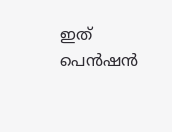ഇത് പെൻഷൻ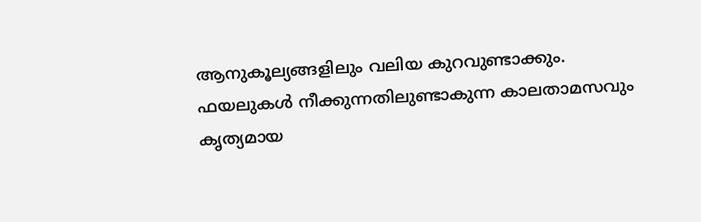ആനുകൂല്യങ്ങളിലും വലിയ കുറവുണ്ടാക്കും.
ഫയലുകൾ നീക്കുന്നതിലുണ്ടാകുന്ന കാലതാമസവും കൃത്യമായ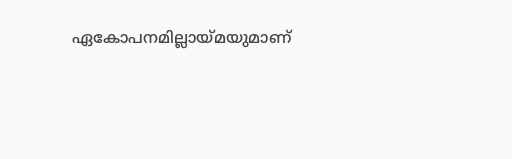ഏകോപനമില്ലായ്മയുമാണ്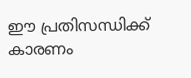ഈ പ്രതിസന്ധിക്ക് കാരണം